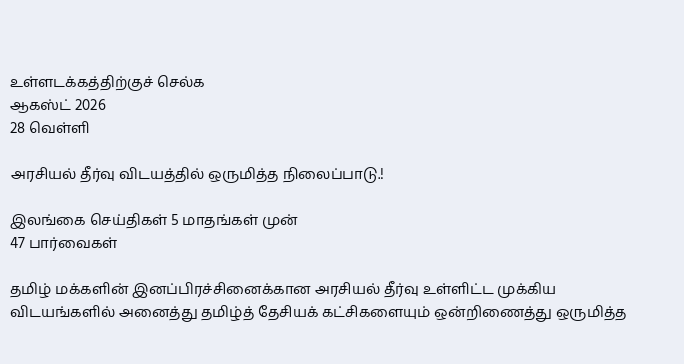உள்ளடக்கத்திற்குச் செல்க
ஆகஸ்ட் 2026
28 வெள்ளி

அரசியல் தீர்வு விடயத்தில் ஒருமித்த நிலைப்பாடு.!

இலங்கை செய்திகள் 5 மாதங்கள் முன்
47 பார்வைகள்

தமிழ் மக்களின் இனப்பிரச்சினைக்கான அரசியல் தீர்வு உள்ளிட்ட முக்கிய விடயங்களில் அனைத்து தமிழ்த் தேசியக் கட்சிகளையும் ஒன்றிணைத்து ஒருமித்த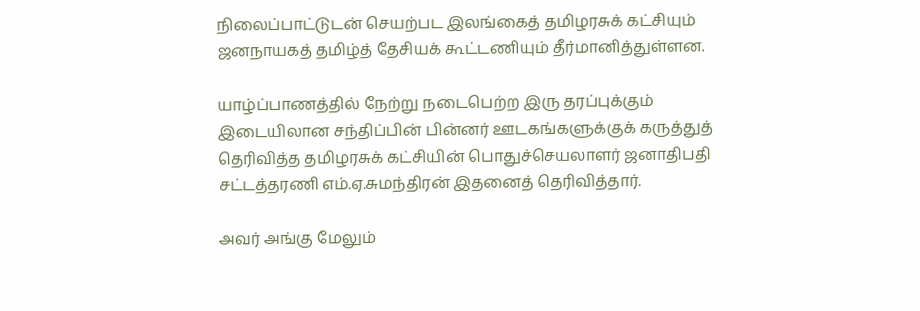நிலைப்பாட்டுடன் செயற்பட இலங்கைத் தமிழரசுக் கட்சியும் ஜனநாயகத் தமிழ்த் தேசியக் கூட்டணியும் தீர்மானித்துள்ளன.

யாழ்ப்பாணத்தில் நேற்று நடைபெற்ற இரு தரப்புக்கும் இடையிலான சந்திப்பின் பின்னர் ஊடகங்களுக்குக் கருத்துத் தெரிவித்த தமிழரசுக் கட்சியின் பொதுச்செயலாளர் ஜனாதிபதி சட்டத்தரணி எம்.ஏ.சுமந்திரன் இதனைத் தெரிவித்தார்.

அவர் அங்கு மேலும்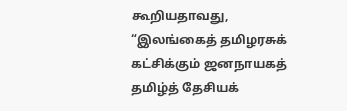கூறியதாவது,
“இலங்கைத் தமிழரசுக் கட்சிக்கும் ஜனநாயகத் தமிழ்த் தேசியக்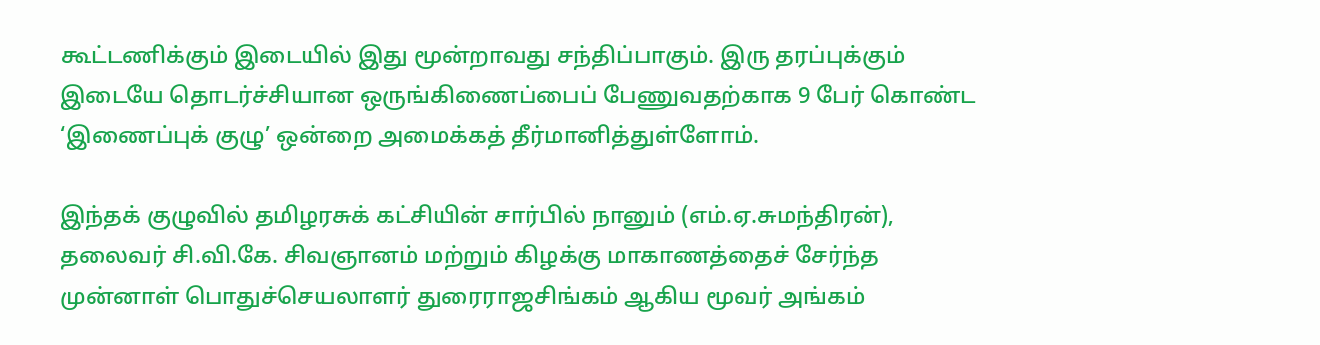கூட்டணிக்கும் இடையில் இது மூன்றாவது சந்திப்பாகும். இரு தரப்புக்கும் இடையே தொடர்ச்சியான ஒருங்கிணைப்பைப் பேணுவதற்காக 9 பேர் கொண்ட ‘இணைப்புக் குழு’ ஒன்றை அமைக்கத் தீர்மானித்துள்ளோம்.

இந்தக் குழுவில் தமிழரசுக் கட்சியின் சார்பில் நானும் (எம்.ஏ.சுமந்திரன்), தலைவர் சி.வி.கே. சிவஞானம் மற்றும் கிழக்கு மாகாணத்தைச் சேர்ந்த முன்னாள் பொதுச்செயலாளர் துரைராஜசிங்கம் ஆகிய மூவர் அங்கம்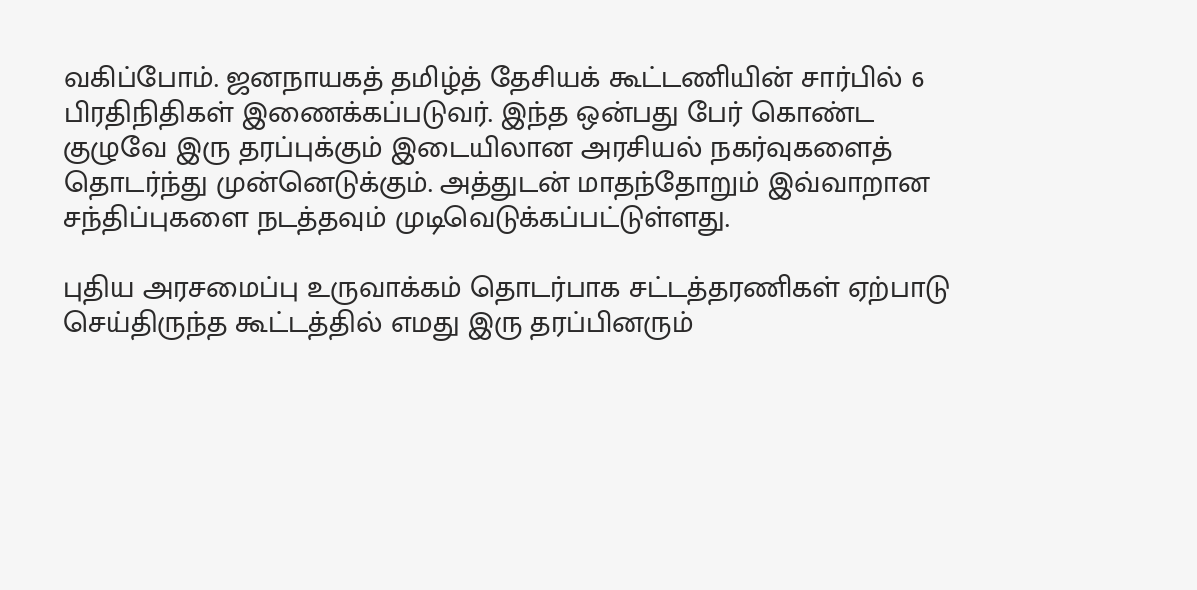வகிப்போம். ஜனநாயகத் தமிழ்த் தேசியக் கூட்டணியின் சார்பில் 6 பிரதிநிதிகள் இணைக்கப்படுவர். இந்த ஒன்பது பேர் கொண்ட குழுவே இரு தரப்புக்கும் இடையிலான அரசியல் நகர்வுகளைத் தொடர்ந்து முன்னெடுக்கும். அத்துடன் மாதந்தோறும் இவ்வாறான சந்திப்புகளை நடத்தவும் முடிவெடுக்கப்பட்டுள்ளது.

புதிய அரசமைப்பு உருவாக்கம் தொடர்பாக சட்டத்தரணிகள் ஏற்பாடு செய்திருந்த கூட்டத்தில் எமது இரு தரப்பினரும்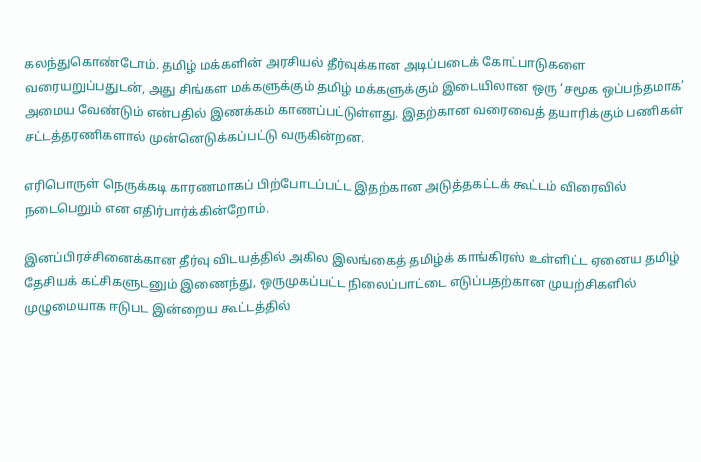கலந்துகொண்டோம். தமிழ் மக்களின் அரசியல் தீர்வுக்கான அடிப்படைக் கோட்பாடுகளை வரையறுப்பதுடன், அது சிங்கள மக்களுக்கும் தமிழ் மக்களுக்கும் இடையிலான ஒரு ‘சமூக ஒப்பந்தமாக’ அமைய வேண்டும் என்பதில் இணக்கம் காணப்பட்டுள்ளது. இதற்கான வரைவைத் தயாரிக்கும் பணிகள் சட்டத்தரணிகளால் முன்னெடுக்கப்பட்டு வருகின்றன.

எரிபொருள் நெருக்கடி காரணமாகப் பிற்போடப்பட்ட இதற்கான அடுத்தகட்டக் கூட்டம் விரைவில் நடைபெறும் என எதிர்பார்க்கின்றோம்.

இனப்பிரச்சினைக்கான தீர்வு விடயத்தில் அகில இலங்கைத் தமிழ்க் காங்கிரஸ் உள்ளிட்ட ஏனைய தமிழ் தேசியக் கட்சிகளுடனும் இணைந்து, ஒருமுகப்பட்ட நிலைப்பாட்டை எடுப்பதற்கான முயற்சிகளில் முழுமையாக ஈடுபட இன்றைய கூட்டத்தில்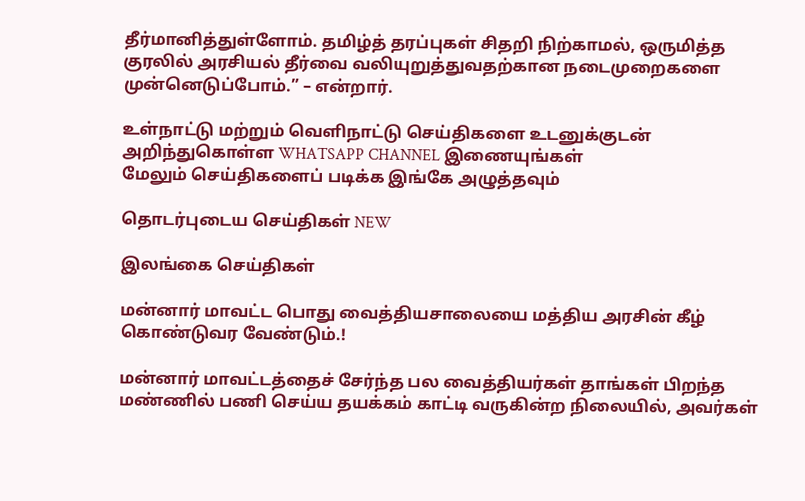தீர்மானித்துள்ளோம். தமிழ்த் தரப்புகள் சிதறி நிற்காமல், ஒருமித்த குரலில் அரசியல் தீர்வை வலியுறுத்துவதற்கான நடைமுறைகளை முன்னெடுப்போம்.” – என்றார்.

உள்நாட்டு மற்றும் வெளிநாட்டு செய்திகளை உடனுக்குடன் அறிந்துகொள்ள WHATSAPP CHANNEL இணையுங்கள்
மேலும் செய்திகளைப் படிக்க இங்கே அழுத்தவும்

தொடர்புடைய செய்திகள் NEW

இலங்கை செய்திகள்

மன்னார் மாவட்ட பொது வைத்தியசாலையை மத்திய அரசின் கீழ் கொண்டுவர வேண்டும்.!

மன்னார் மாவட்டத்தைச் சேர்ந்த பல வைத்தியர்கள் தாங்கள் பிறந்த மண்ணில் பணி செய்ய தயக்கம் காட்டி வருகின்ற நிலையில், அவர்கள்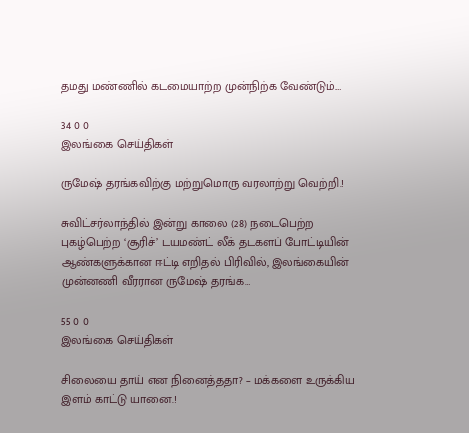தமது மண்ணில் கடமையாற்ற முன்நிற்க வேண்டும்.…

34 0 0
இலங்கை செய்திகள்

ருமேஷ் தரங்கவிற்கு மற்றுமொரு வரலாற்று வெற்றி.!

சுவிட்சர்லாந்தில் இன்று காலை (28) நடைபெற்ற புகழ்பெற்ற ‘சூரிச்’ டயமண்ட் லீக் தடகளப் போட்டியின் ஆண்களுக்கான ஈட்டி எறிதல் பிரிவில், இலங்கையின் முன்னணி வீரரான ருமேஷ் தரங்க…

55 0 0
இலங்கை செய்திகள்

சிலையை தாய் என நினைத்ததா? – மக்களை உருக்கிய இளம் காட்டு யானை.!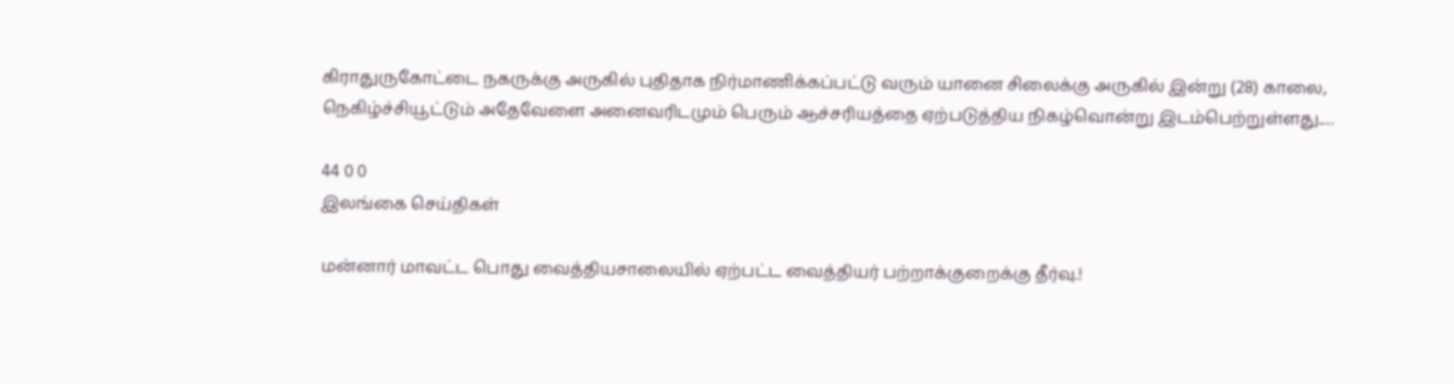கிராதுருகோட்டை நகருக்கு அருகில் புதிதாக நிர்மாணிக்கப்பட்டு வரும் யானை சிலைக்கு அருகில் இன்று (28) காலை, நெகிழ்ச்சியூட்டும் அதேவேளை அனைவரிடமும் பெரும் ஆச்சரியத்தை ஏற்படுத்திய நிகழ்வொன்று இடம்பெற்றுள்ளது.…

44 0 0
இலங்கை செய்திகள்

மன்னார் மாவட்ட பொது வைத்தியசாலையில் ஏற்பட்ட வைத்தியர் பற்றாக்குறைக்கு தீர்வு.!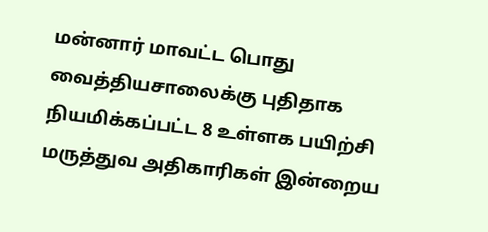மன்னார் மாவட்ட பொது வைத்தியசாலைக்கு புதிதாக நியமிக்கப்பட்ட 8 உள்ளக பயிற்சி மருத்துவ அதிகாரிகள் இன்றைய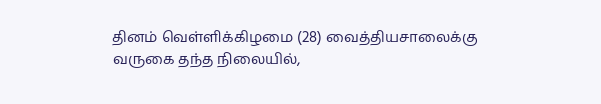தினம் வெள்ளிக்கிழமை (28) வைத்தியசாலைக்கு வருகை தந்த நிலையில்,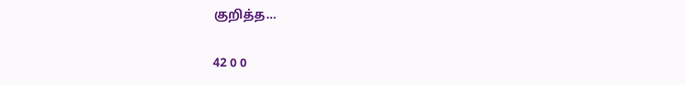குறித்த…

42 0 0